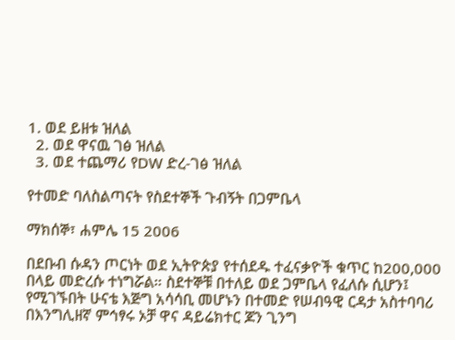1. ወደ ይዘቱ ዝለል
  2. ወደ ዋናዉ ገፅ ዝለል
  3. ወደ ተጨማሪ የDW ድረ-ገፅ ዝለል

የተመድ ባለስልጣናት የስደተኞች ጉብኝት በጋምቤላ

ማክሰኞ፣ ሐምሌ 15 2006

በደቡብ ሱዳን ጦርነት ወደ ኢትዮጵያ የተሰደዱ ተፈናቃዮች ቁጥር ከ200,000 በላይ መድረሱ ተነግሯል። ስደተኞቹ በተለይ ወደ ጋምቤላ የፈለሱ ሲሆን፤ የሚገኙበት ሁናቴ እጅግ አሳሳቢ መሆኑን በተመድ የሠብዓዊ ርዳታ አስተባባሪ በእንግሊዘኛ ምኅፃሩ ኦቻ ዋና ዳይሬክተር ጆን ጊንግ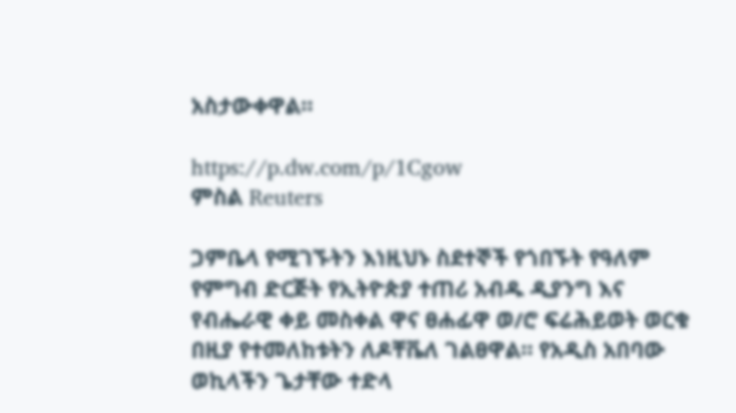አስታውቀዋል።

https://p.dw.com/p/1Cgow
ምስል Reuters

ጋምቤላ የሚገኙትን እነዚህኑ ስደተኞች የጎበኙት የዓለም የምግብ ድርጅት የኢትዮጵያ ተጠሪ አብዱ ዲያንግ እና የብሔራዊ ቀይ መስቀል ዋና ፀሐፊዋ ወ/ሮ ፍሬሕይወት ወርቁ በዚያ የተመለከቱትን ለዶቸቬለ ገልፀዋል። የአዲስ አበባው ወኪላችን ጌታቸው ተድላ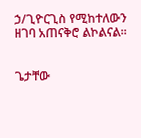ኃ/ጊዮርጊስ የሚከተለውን ዘገባ አጠናቅሮ ልኮልናል።


ጌታቸው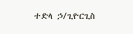ተድላ ኃ/ጊዮርጊስ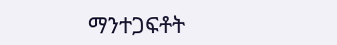ማንተጋፍቶት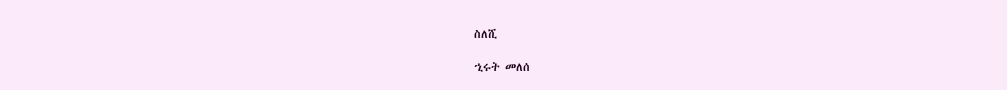ስለሺ

ኂሩት መለሰ